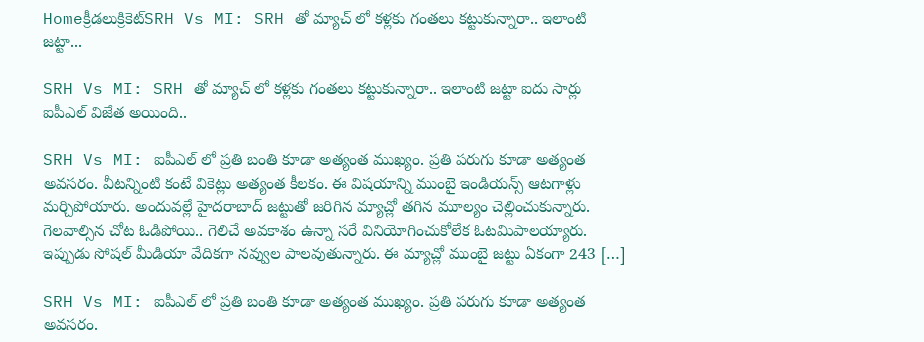Homeక్రీడలుక్రికెట్‌SRH Vs MI: SRH తో మ్యాచ్ లో కళ్లకు గంతలు కట్టుకున్నారా.. ఇలాంటి జట్టా...

SRH Vs MI: SRH తో మ్యాచ్ లో కళ్లకు గంతలు కట్టుకున్నారా.. ఇలాంటి జట్టా ఐదు సార్లు ఐపీఎల్ విజేత అయింది..

SRH Vs MI: ఐపీఎల్ లో ప్రతి బంతి కూడా అత్యంత ముఖ్యం. ప్రతి పరుగు కూడా అత్యంత అవసరం. వీటన్నింటి కంటే వికెట్లు అత్యంత కీలకం. ఈ విషయాన్ని ముంబై ఇండియన్స్ ఆటగాళ్లు మర్చిపోయారు. అందువల్లే హైదరాబాద్ జట్టుతో జరిగిన మ్యాచ్లో తగిన మూల్యం చెల్లించుకున్నారు. గెలవాల్సిన చోట ఓడిపోయి.. గెలిచే అవకాశం ఉన్నా సరే వినియోగించుకోలేక ఓటమిపాలయ్యారు. ఇప్పుడు సోషల్ మీడియా వేదికగా నవ్వుల పాలవుతున్నారు. ఈ మ్యాచ్లో ముంబై జట్టు ఏకంగా 243 […]

SRH Vs MI: ఐపీఎల్ లో ప్రతి బంతి కూడా అత్యంత ముఖ్యం. ప్రతి పరుగు కూడా అత్యంత అవసరం.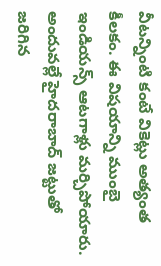వీటన్నింటి కంటే వికెట్లు అత్యంత కీలకం. ఈ విషయాన్ని ముంబై ఇండియన్స్ ఆటగాళ్లు మర్చిపోయారు. అందువల్లే హైదరాబాద్ జట్టుతో జరిగిన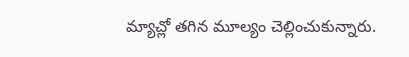మ్యాచ్లో తగిన మూల్యం చెల్లించుకున్నారు.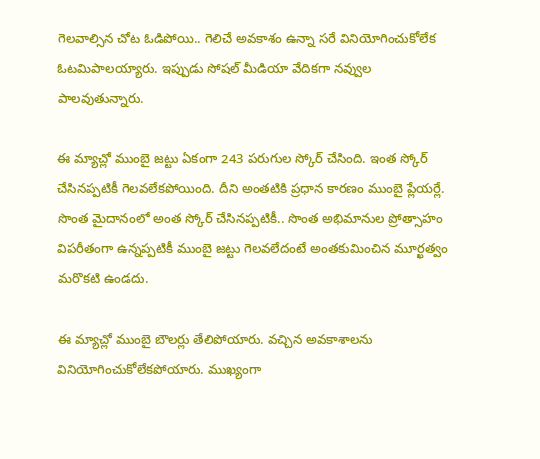గెలవాల్సిన చోట ఓడిపోయి.. గెలిచే అవకాశం ఉన్నా సరే వినియోగించుకోలేక ఓటమిపాలయ్యారు. ఇప్పుడు సోషల్ మీడియా వేదికగా నవ్వుల పాలవుతున్నారు.

ఈ మ్యాచ్లో ముంబై జట్టు ఏకంగా 243 పరుగుల స్కోర్ చేసింది. ఇంత స్కోర్ చేసినప్పటికీ గెలవలేకపోయింది. దీని అంతటికి ప్రధాన కారణం ముంబై ప్లేయర్లే. సొంత మైదానంలో అంత స్కోర్ చేసినప్పటికీ.. సొంత అభిమానుల ప్రోత్సాహం విపరీతంగా ఉన్నప్పటికీ ముంబై జట్టు గెలవలేదంటే అంతకుమించిన మూర్ఖత్వం మరొకటి ఉండదు.

ఈ మ్యాచ్లో ముంబై బౌలర్లు తేలిపోయారు. వచ్చిన అవకాశాలను వినియోగించుకోలేకపోయారు. ముఖ్యంగా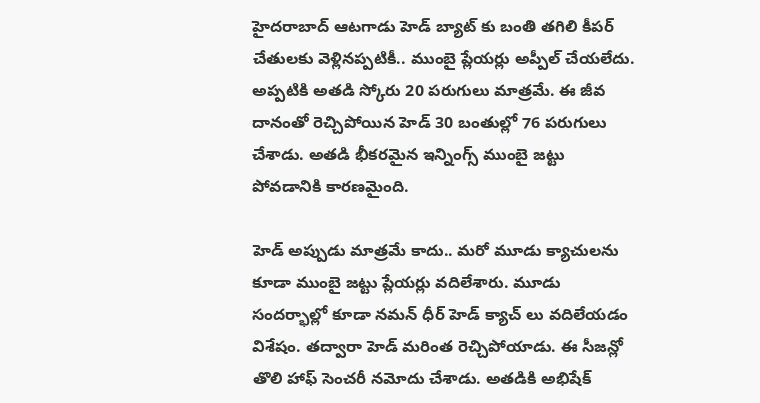హైదరాబాద్ ఆటగాడు హెడ్ బ్యాట్ కు బంతి తగిలి కీపర్ చేతులకు వెళ్లినప్పటికీ.. ముంబై ప్లేయర్లు అప్పీల్ చేయలేదు. అప్పటికి అతడి స్కోరు 20 పరుగులు మాత్రమే. ఈ జీవ దానంతో రెచ్చిపోయిన హెడ్ 30 బంతుల్లో 76 పరుగులు చేశాడు. అతడి భీకరమైన ఇన్నింగ్స్ ముంబై జట్టు పోవడానికి కారణమైంది.

హెడ్ అప్పుడు మాత్రమే కాదు.. మరో మూడు క్యాచులను కూడా ముంబై జట్టు ప్లేయర్లు వదిలేశారు. మూడు సందర్భాల్లో కూడా నమన్ ధీర్ హెడ్ క్యాచ్ లు వదిలేయడం విశేషం. తద్వారా హెడ్ మరింత రెచ్చిపోయాడు. ఈ సీజన్లో తొలి హాఫ్ సెంచరీ నమోదు చేశాడు. అతడికి అభిషేక్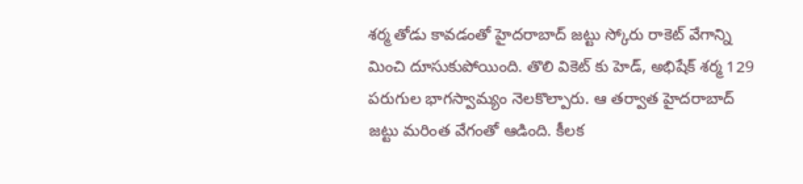శర్మ తోడు కావడంతో హైదరాబాద్ జట్టు స్కోరు రాకెట్ వేగాన్ని మించి దూసుకుపోయింది. తొలి వికెట్ కు హెడ్, అభిషేక్ శర్మ 129 పరుగుల భాగస్వామ్యం నెలకొల్పారు. ఆ తర్వాత హైదరాబాద్ జట్టు మరింత వేగంతో ఆడింది. కీలక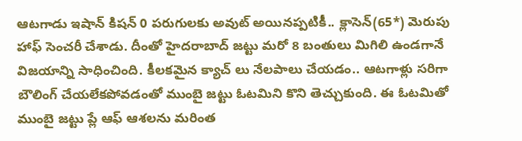ఆటగాడు ఇషాన్ కిషన్ 0 పరుగులకు అవుట్ అయినప్పటికీ.. క్లాసెన్(65*) మెరుపు హాఫ్ సెంచరీ చేశాడు. దీంతో హైదరాబాద్ జట్టు మరో 8 బంతులు మిగిలి ఉండగానే విజయాన్ని సాధించింది. కీలకమైన క్యాచ్ లు నేలపాలు చేయడం.. ఆటగాళ్లు సరిగా బౌలింగ్ చేయలేకపోవడంతో ముంబై జట్టు ఓటమిని కొని తెచ్చుకుంది. ఈ ఓటమితో ముంబై జట్టు ప్లే ఆఫ్ ఆశలను మరింత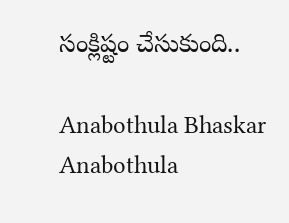సంక్లిష్టం చేసుకుంది..

Anabothula Bhaskar
Anabothula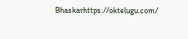Bhaskarhttps://oktelugu.com/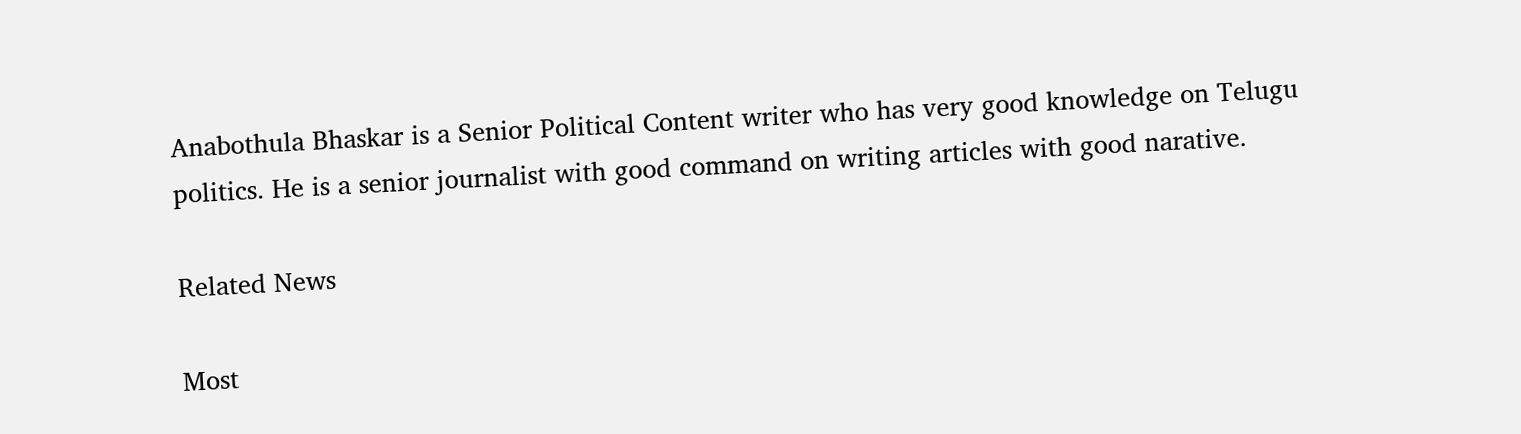Anabothula Bhaskar is a Senior Political Content writer who has very good knowledge on Telugu politics. He is a senior journalist with good command on writing articles with good narative.

Related News

Most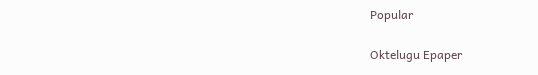Popular

Oktelugu Epaper